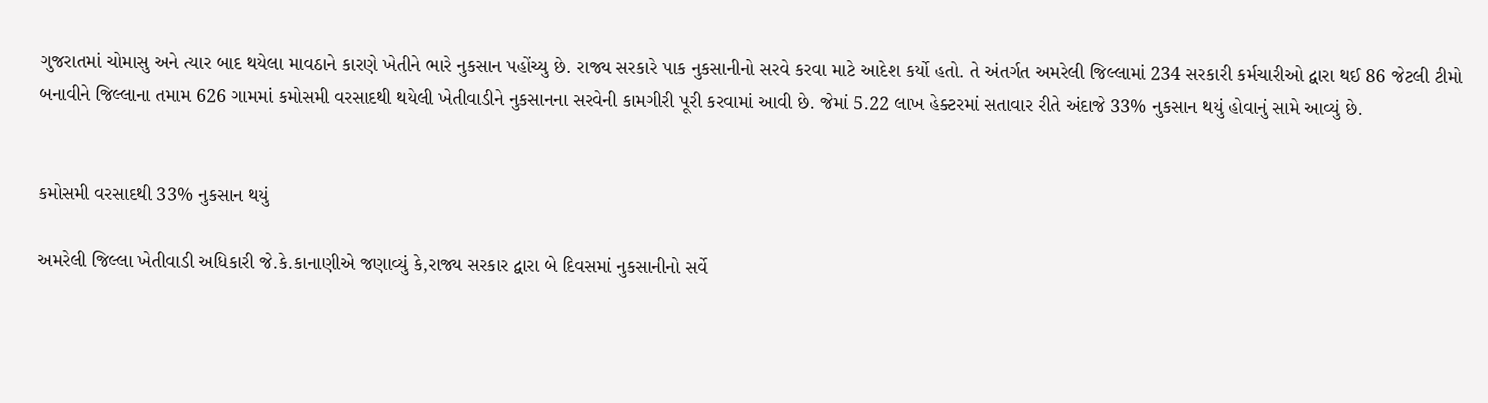ગુજરાતમાં ચોમાસુ અને ત્યાર બાદ થયેલા માવઠાને કારણે ખેતીને ભારે નુકસાન પહોંચ્યુ છે. રાજ્ય સરકારે પાક નુકસાનીનો સરવે કરવા માટે આદેશ કર્યો હતો. તે અંતર્ગત અમરેલી જિલ્લામાં 234 સરકારી કર્મચારીઓ દ્વારા થઈ 86 જેટલી ટીમો બનાવીને જિલ્લાના તમામ 626 ગામમાં કમોસમી વરસાદથી થયેલી ખેતીવાડીને નુકસાનના સરવેની કામગીરી પૂરી કરવામાં આવી છે. જેમાં 5.22 લાખ હેક્ટરમાં સતાવાર રીતે અંદાજે 33% નુકસાન થયું હોવાનું સામે આવ્યું છે.


કમોસમી વરસાદથી 33% નુકસાન થયું

અમરેલી જિલ્લા ખેતીવાડી અધિકારી જે.કે.કાનાણીએ જણાવ્યું કે,રાજ્ય સરકાર દ્વારા બે દિવસમાં નુકસાનીનો સર્વે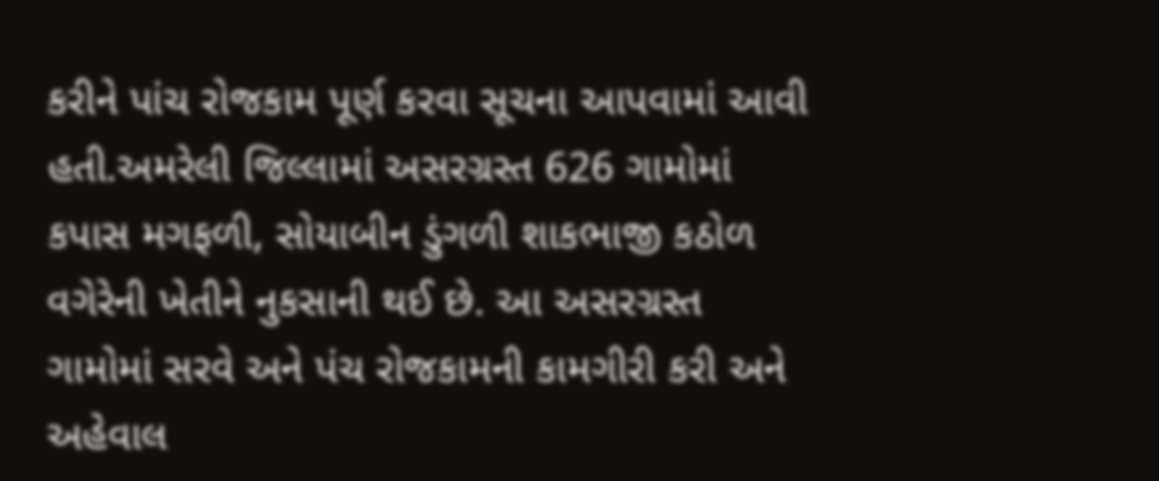કરીને પાંચ રોજકામ પૂર્ણ કરવા સૂચના આપવામાં આવી હતી.અમરેલી જિલ્લામાં અસરગ્રસ્ત 626 ગામોમાં કપાસ મગફળી, સોયાબીન ડુંગળી શાકભાજી કઠોળ વગેરેની ખેતીને નુકસાની થઈ છે. આ અસરગ્રસ્ત ગામોમાં સરવે અને પંચ રોજકામની કામગીરી કરી અને અહેવાલ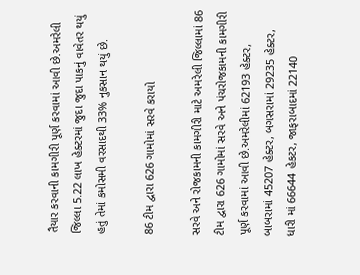તૈયાર કરવાની કામગીરી પૂર્ણ કરવામાં આવી છે.અમરેલી જિલ્લા 5.22 લાખ હેક્ટરમાં જુદા જુદા પાકનું વાવેતર થયું હતું તેમાં કમોસમી વરસાદથી 33% નુકસાન થયું છે.

86 ટીમ દ્વારા 626 ગામોમાં સરવે કરાયો

સરવે અને રોજકામની કામગીરી માટે અમરેલી જિલ્લામાં 86 ટીમ દ્વારા 626 ગામોમાં સરવે અને પંચરોજકામની કામગીરી પૂર્ણ કરવામાં આવી છે.અમરેલીમાં 62193 હેક્ટર, બાબરામાં 45207 હેક્ટર, બગસરામાં 29235 હેક્ટર, ધારી માં 66644 હેકટર, જાફરાબાદમાં 22140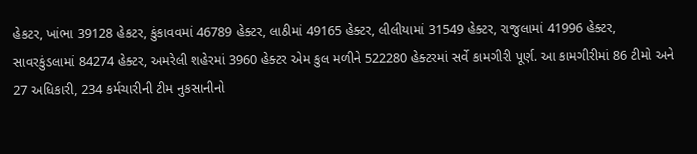હેકટર, ખાંભા 39128 હેકટર, કુંકાવવમાં 46789 હેક્ટર, લાઠીમાં 49165 હેક્ટર, લીલીયામાં 31549 હેક્ટર, રાજુલામાં 41996 હેક્ટર, સાવરકુંડલામાં 84274 હેક્ટર, અમરેલી શહેરમાં 3960 હેક્ટર એમ કુલ મળીને 522280 હેક્ટરમાં સર્વે કામગીરી પૂર્ણ. આ કામગીરીમાં 86 ટીમો અને 27 અધિકારી, 234 કર્મચારીની ટીમ નુકસાનીનો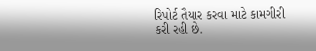રિપોર્ટ તૈયાર કરવા માટે કામગીરી કરી રહી છે.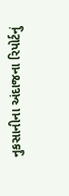નુકસાનીના અંદાજના રિપોર્ટનું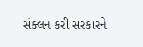સંક્લન કરી સરકારને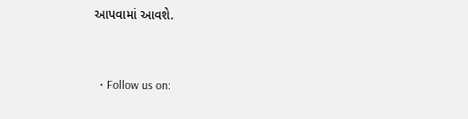આપવામાં આવશે.


  • Follow us on: